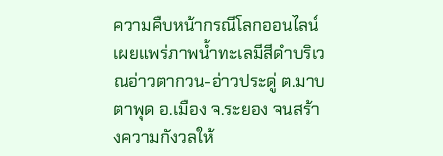ความคืบหน้ากรณีโลกออนไลน์เผยแพร่ภาพน้ำทะเลมีสีดำบริเวณอ่าวตากวน-อ่าวประดู่ ต.มาบตาพุด อ.เมือง จ.ระยอง จนสร้างความกังวลให้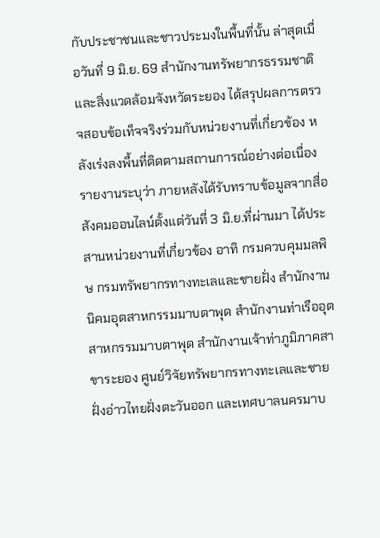กับประชาชนและชาวประมงในพื้นที่นั้น ล่าสุดเมื่อวันที่ 9 มิ.ย. 69 สำนักงานทรัพยากรธรรมชาติและสิ่งแวดล้อมจังหวัดระยอง ได้สรุปผลการตรวจสอบข้อเท็จจริงร่วมกับหน่วยงานที่เกี่ยวข้อง หลังเร่งลงพื้นที่ติดตามสถานการณ์อย่างต่อเนื่อง
รายงานระบุว่า ภายหลังได้รับทราบข้อมูลจากสื่อสังคมออนไลน์ตั้งแต่วันที่ 3 มิ.ย.ที่ผ่านมา ได้ประสานหน่วยงานที่เกี่ยวข้อง อาทิ กรมควบคุมมลพิษ กรมทรัพยากรทางทะเลและชายฝั่ง สำนักงานนิคมอุตสาหกรรมมาบตาพุด สำนักงานท่าเรืออุตสาหกรรมมาบตาพุด สำนักงานเจ้าท่าภูมิภาคสาขาระยอง ศูนย์วิจัยทรัพยากรทางทะเลและชายฝั่งอ่าวไทยฝั่งตะวันออก และเทศบาลนครมาบ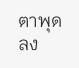ตาพุด ลง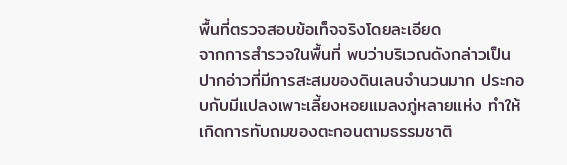พื้นที่ตรวจสอบข้อเท็จจริงโดยละเอียด
จากการสำรวจในพื้นที่ พบว่าบริเวณดังกล่าวเป็นปากอ่าวที่มีการสะสมของดินเลนจำนวนมาก ประกอบกับมีแปลงเพาะเลี้ยงหอยแมลงภู่หลายแห่ง ทำให้เกิดการทับถมของตะกอนตามธรรมชาติ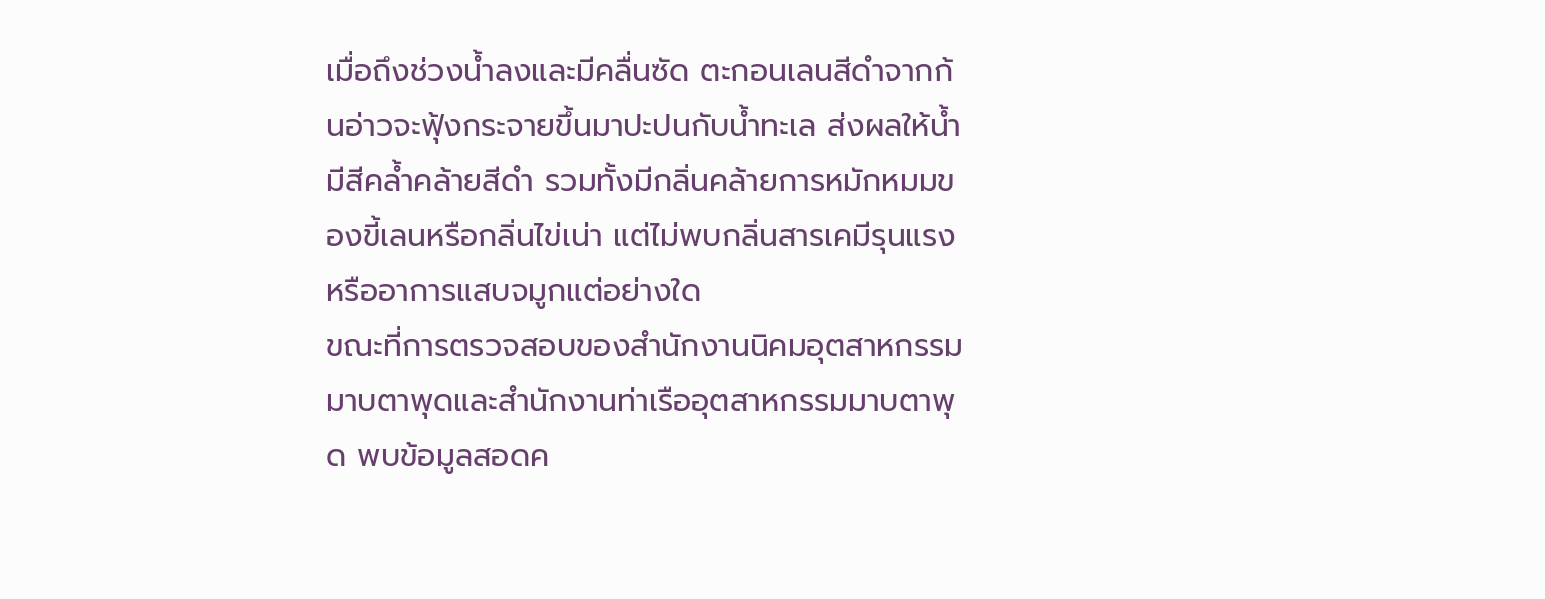เมื่อถึงช่วงน้ำลงและมีคลื่นซัด ตะกอนเลนสีดำจากก้นอ่าวจะฟุ้งกระจายขึ้นมาปะปนกับน้ำทะเล ส่งผลให้น้ำมีสีคล้ำคล้ายสีดำ รวมทั้งมีกลิ่นคล้ายการหมักหมมของขี้เลนหรือกลิ่นไข่เน่า แต่ไม่พบกลิ่นสารเคมีรุนแรงหรืออาการแสบจมูกแต่อย่างใด
ขณะที่การตรวจสอบของสำนักงานนิคมอุตสาหกรรมมาบตาพุดและสำนักงานท่าเรืออุตสาหกรรมมาบตาพุด พบข้อมูลสอดค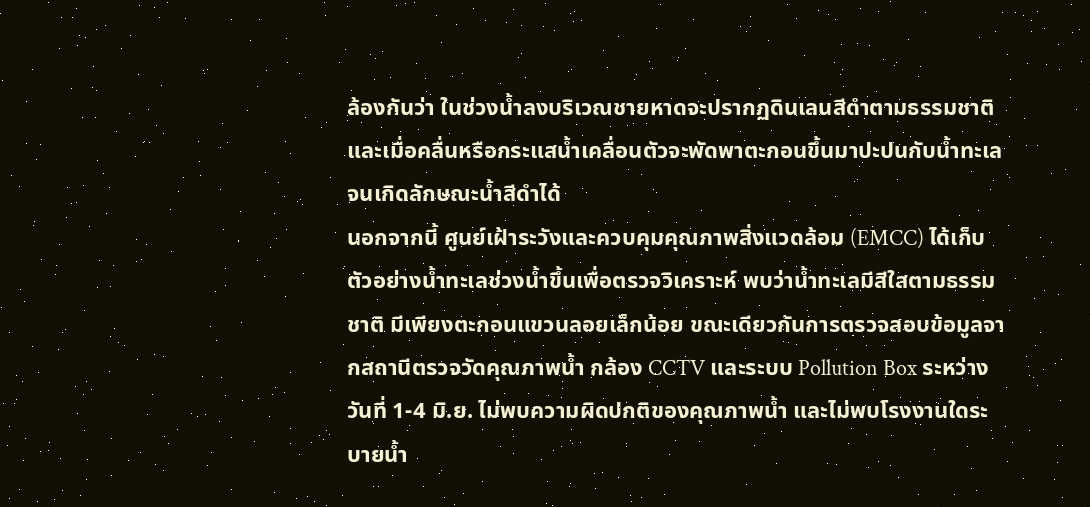ล้องกันว่า ในช่วงน้ำลงบริเวณชายหาดจะปรากฏดินเลนสีดำตามธรรมชาติ และเมื่อคลื่นหรือกระแสน้ำเคลื่อนตัวจะพัดพาตะกอนขึ้นมาปะปนกับน้ำทะเลจนเกิดลักษณะน้ำสีดำได้
นอกจากนี้ ศูนย์เฝ้าระวังและควบคุมคุณภาพสิ่งแวดล้อม (EMCC) ได้เก็บตัวอย่างน้ำทะเลช่วงน้ำขึ้นเพื่อตรวจวิเคราะห์ พบว่าน้ำทะเลมีสีใสตามธรรมชาติ มีเพียงตะกอนแขวนลอยเล็กน้อย ขณะเดียวกันการตรวจสอบข้อมูลจากสถานีตรวจวัดคุณภาพน้ำ กล้อง CCTV และระบบ Pollution Box ระหว่างวันที่ 1-4 มิ.ย. ไม่พบความผิดปกติของคุณภาพน้ำ และไม่พบโรงงานใดระบายน้ำ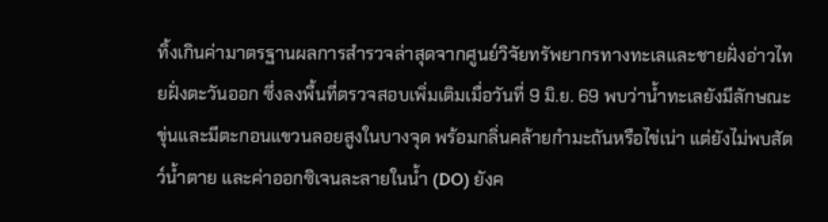ทิ้งเกินค่ามาตรฐานผลการสำรวจล่าสุดจากศูนย์วิจัยทรัพยากรทางทะเลและชายฝั่งอ่าวไทยฝั่งตะวันออก ซึ่งลงพื้นที่ตรวจสอบเพิ่มเติมเมื่อวันที่ 9 มิ.ย. 69 พบว่าน้ำทะเลยังมีลักษณะขุ่นและมีตะกอนแขวนลอยสูงในบางจุด พร้อมกลิ่นคล้ายกำมะถันหรือไข่เน่า แต่ยังไม่พบสัตว์น้ำตาย และค่าออกซิเจนละลายในน้ำ (DO) ยังค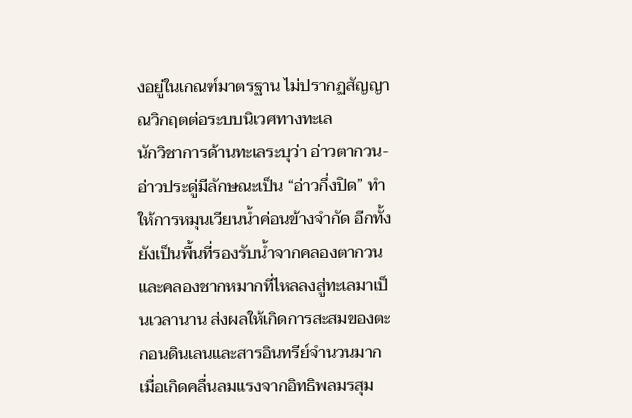งอยู่ในเกณฑ์มาตรฐาน ไม่ปรากฏสัญญาณวิกฤตต่อระบบนิเวศทางทะเล
นักวิชาการด้านทะเลระบุว่า อ่าวตากวน-อ่าวประดู่มีลักษณะเป็น “อ่าวกึ่งปิด” ทำให้การหมุนเวียนน้ำค่อนข้างจำกัด อีกทั้งยังเป็นพื้นที่รองรับน้ำจากคลองตากวนและคลองชากหมากที่ไหลลงสู่ทะเลมาเป็นเวลานาน ส่งผลให้เกิดการสะสมของตะกอนดินเลนและสารอินทรีย์จำนวนมาก เมื่อเกิดคลื่นลมแรงจากอิทธิพลมรสุม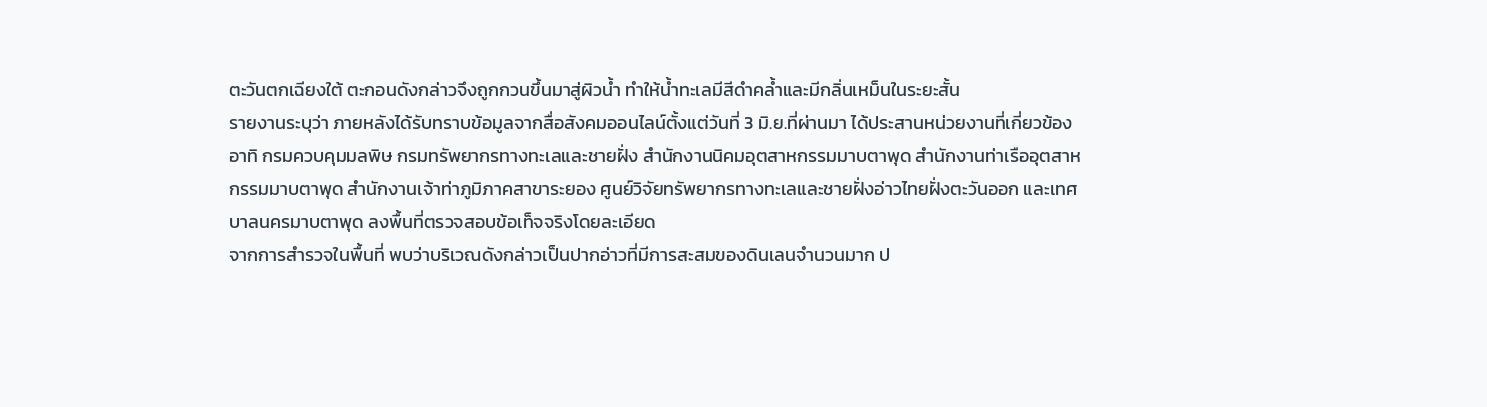ตะวันตกเฉียงใต้ ตะกอนดังกล่าวจึงถูกกวนขึ้นมาสู่ผิวน้ำ ทำให้น้ำทะเลมีสีดำคล้ำและมีกลิ่นเหม็นในระยะสั้น
รายงานระบุว่า ภายหลังได้รับทราบข้อมูลจากสื่อสังคมออนไลน์ตั้งแต่วันที่ 3 มิ.ย.ที่ผ่านมา ได้ประสานหน่วยงานที่เกี่ยวข้อง อาทิ กรมควบคุมมลพิษ กรมทรัพยากรทางทะเลและชายฝั่ง สำนักงานนิคมอุตสาหกรรมมาบตาพุด สำนักงานท่าเรืออุตสาหกรรมมาบตาพุด สำนักงานเจ้าท่าภูมิภาคสาขาระยอง ศูนย์วิจัยทรัพยากรทางทะเลและชายฝั่งอ่าวไทยฝั่งตะวันออก และเทศบาลนครมาบตาพุด ลงพื้นที่ตรวจสอบข้อเท็จจริงโดยละเอียด
จากการสำรวจในพื้นที่ พบว่าบริเวณดังกล่าวเป็นปากอ่าวที่มีการสะสมของดินเลนจำนวนมาก ป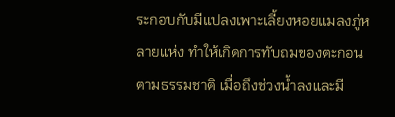ระกอบกับมีแปลงเพาะเลี้ยงหอยแมลงภู่หลายแห่ง ทำให้เกิดการทับถมของตะกอนตามธรรมชาติ เมื่อถึงช่วงน้ำลงและมี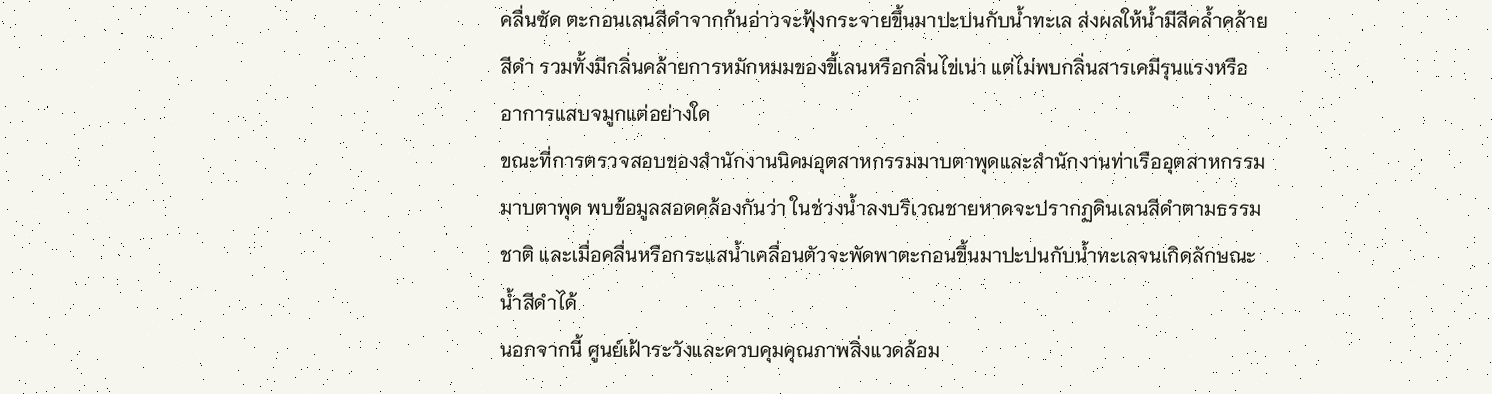คลื่นซัด ตะกอนเลนสีดำจากก้นอ่าวจะฟุ้งกระจายขึ้นมาปะปนกับน้ำทะเล ส่งผลให้น้ำมีสีคล้ำคล้ายสีดำ รวมทั้งมีกลิ่นคล้ายการหมักหมมของขี้เลนหรือกลิ่นไข่เน่า แต่ไม่พบกลิ่นสารเคมีรุนแรงหรืออาการแสบจมูกแต่อย่างใด
ขณะที่การตรวจสอบของสำนักงานนิคมอุตสาหกรรมมาบตาพุดและสำนักงานท่าเรืออุตสาหกรรมมาบตาพุด พบข้อมูลสอดคล้องกันว่า ในช่วงน้ำลงบริเวณชายหาดจะปรากฏดินเลนสีดำตามธรรมชาติ และเมื่อคลื่นหรือกระแสน้ำเคลื่อนตัวจะพัดพาตะกอนขึ้นมาปะปนกับน้ำทะเลจนเกิดลักษณะน้ำสีดำได้
นอกจากนี้ ศูนย์เฝ้าระวังและควบคุมคุณภาพสิ่งแวดล้อม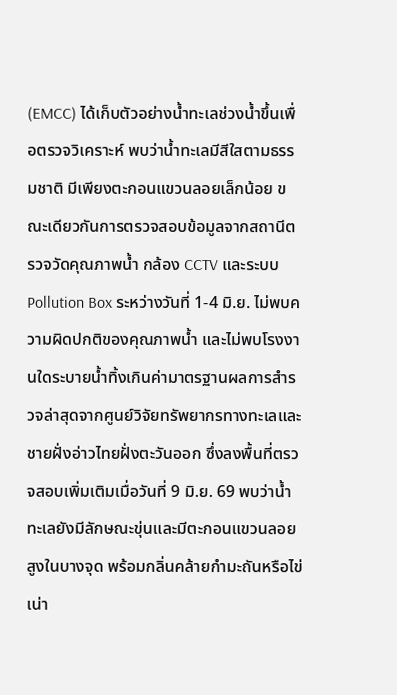(EMCC) ได้เก็บตัวอย่างน้ำทะเลช่วงน้ำขึ้นเพื่อตรวจวิเคราะห์ พบว่าน้ำทะเลมีสีใสตามธรรมชาติ มีเพียงตะกอนแขวนลอยเล็กน้อย ขณะเดียวกันการตรวจสอบข้อมูลจากสถานีตรวจวัดคุณภาพน้ำ กล้อง CCTV และระบบ Pollution Box ระหว่างวันที่ 1-4 มิ.ย. ไม่พบความผิดปกติของคุณภาพน้ำ และไม่พบโรงงานใดระบายน้ำทิ้งเกินค่ามาตรฐานผลการสำรวจล่าสุดจากศูนย์วิจัยทรัพยากรทางทะเลและชายฝั่งอ่าวไทยฝั่งตะวันออก ซึ่งลงพื้นที่ตรวจสอบเพิ่มเติมเมื่อวันที่ 9 มิ.ย. 69 พบว่าน้ำทะเลยังมีลักษณะขุ่นและมีตะกอนแขวนลอยสูงในบางจุด พร้อมกลิ่นคล้ายกำมะถันหรือไข่เน่า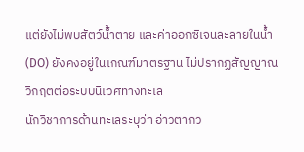แต่ยังไม่พบสัตว์น้ำตาย และค่าออกซิเจนละลายในน้ำ (DO) ยังคงอยู่ในเกณฑ์มาตรฐาน ไม่ปรากฏสัญญาณวิกฤตต่อระบบนิเวศทางทะเล
นักวิชาการด้านทะเลระบุว่า อ่าวตากว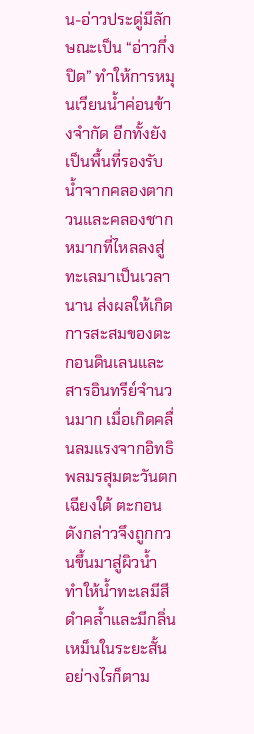น-อ่าวประดู่มีลักษณะเป็น “อ่าวกึ่งปิด” ทำให้การหมุนเวียนน้ำค่อนข้างจำกัด อีกทั้งยังเป็นพื้นที่รองรับน้ำจากคลองตากวนและคลองชากหมากที่ไหลลงสู่ทะเลมาเป็นเวลานาน ส่งผลให้เกิดการสะสมของตะกอนดินเลนและสารอินทรีย์จำนวนมาก เมื่อเกิดคลื่นลมแรงจากอิทธิพลมรสุมตะวันตกเฉียงใต้ ตะกอนดังกล่าวจึงถูกกวนขึ้นมาสู่ผิวน้ำ ทำให้น้ำทะเลมีสีดำคล้ำและมีกลิ่นเหม็นในระยะสั้น
อย่างไรก็ตาม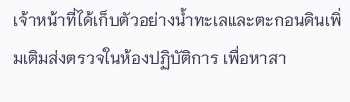เจ้าหน้าที่ได้เก็บตัวอย่างน้ำทะเลและตะกอนดินเพิ่มเติมส่งตรวจในห้องปฏิบัติการ เพื่อหาสา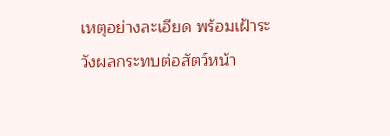เหตุอย่างละเอียด พร้อมเฝ้าระวังผลกระทบต่อสัตว์หน้า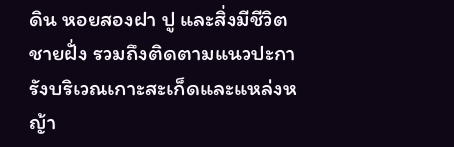ดิน หอยสองฝา ปู และสิ่งมีชีวิตชายฝั่ง รวมถึงติดตามแนวปะการังบริเวณเกาะสะเก็ดและแหล่งหญ้า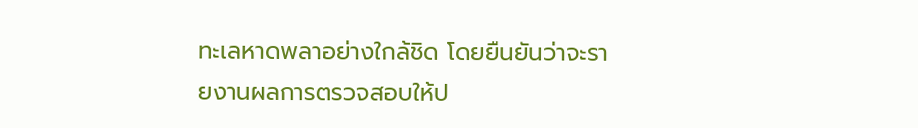ทะเลหาดพลาอย่างใกล้ชิด โดยยืนยันว่าจะรายงานผลการตรวจสอบให้ป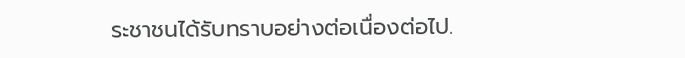ระชาชนได้รับทราบอย่างต่อเนื่องต่อไป.